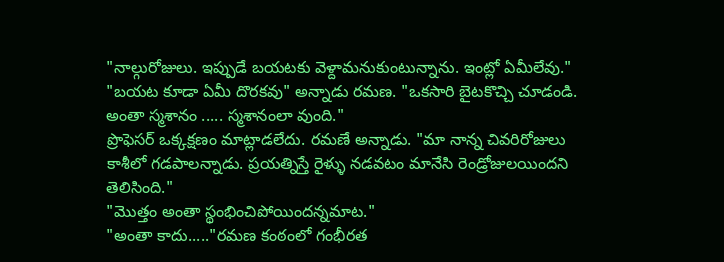"నాల్గురోజులు. ఇప్పుడే బయటకు వెళ్దామనుకుంటున్నాను. ఇంట్లో ఏమీలేవు."
"బయట కూడా ఏమీ దొరకవు" అన్నాడు రమణ. "ఒకసారి బైటకొచ్చి చూడండి. అంతా స్మశానం ..... స్మశానంలా వుంది."
ప్రొఫెసర్ ఒక్కక్షణం మాట్లాడలేదు. రమణే అన్నాడు. "మా నాన్న చివరిరోజులు కాశీలో గడపాలన్నాడు. ప్రయత్నిస్తే రైళ్ళు నడవటం మానేసి రెండ్రోజులయిందని తెలిసింది."
"మొత్తం అంతా స్థంభించిపోయిందన్నమాట."
"అంతా కాదు....."రమణ కంఠంలో గంభీరత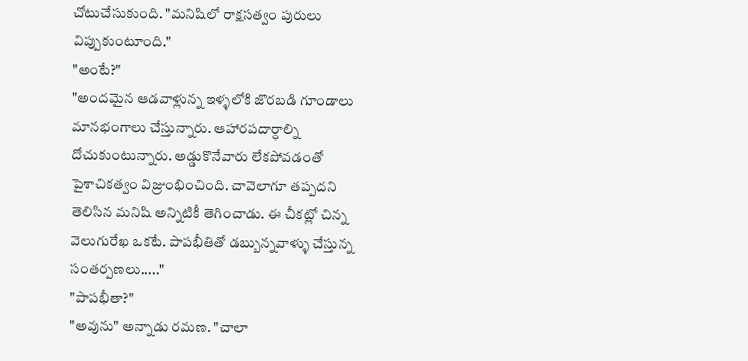చోటుచేసుకుంది. "మనిషిలో రాక్షసత్వం పురులు విప్పుకుంటూంది."
"అంటే?"
"అందమైన ఆడవాళ్లున్న ఇళ్ళలోకి జొరబడి గూండాలు మానభంగాలు చేస్తున్నారు. ఆహారపదార్ధాల్ని దోచుకుంటున్నారు. అడ్డుకొనేవారు లేకపోవడంతో పైశాచికత్వం విజ్రుంభించింది. చావెలాగూ తప్పదని తెలిసిన మనిషి అన్నిటికీ తెగించాడు. ఈ చీకట్లో చిన్న వెలుగురేఖ ఒకటే. పాపభీతితో డబ్బున్నవాళ్ళు చేస్తున్న సంతర్పణలు....."
"పాపభీతా?"
"అవును" అన్నాడు రమణ. "చాలా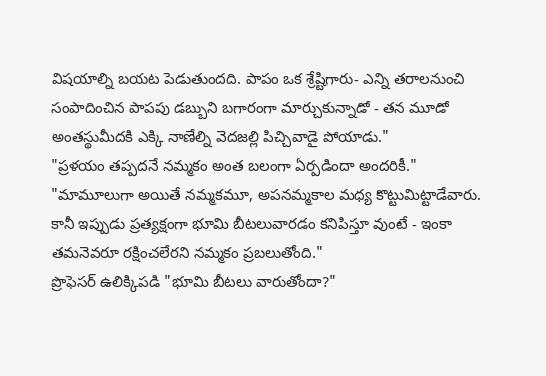విషయాల్ని బయట పెడుతుందది. పాపం ఒక శ్రేష్టిగారు- ఎన్ని తరాలనుంచి సంపాదించిన పాపపు డబ్బుని బగారంగా మార్చుకున్నాడో - తన మూడో అంతస్థుమీదకి ఎక్కి నాణేల్ని వెదజల్లి పిచ్చివాడై పోయాడు."
"ప్రళయం తప్పదనే నమ్మకం అంత బలంగా ఏర్పడిందా అందరికీ."
"మామూలుగా అయితే నమ్మకమూ, అపనమ్మకాల మధ్య కొట్టుమిట్టాడేవారు. కానీ ఇప్పుడు ప్రత్యక్షంగా భూమి బీటలువారడం కనిపిస్తూ వుంటే - ఇంకా తమనెవరూ రక్షించలేరని నమ్మకం ప్రబలుతోంది."
ప్రొఫెసర్ ఉలిక్కిపడి "భూమి బీటలు వారుతోందా?"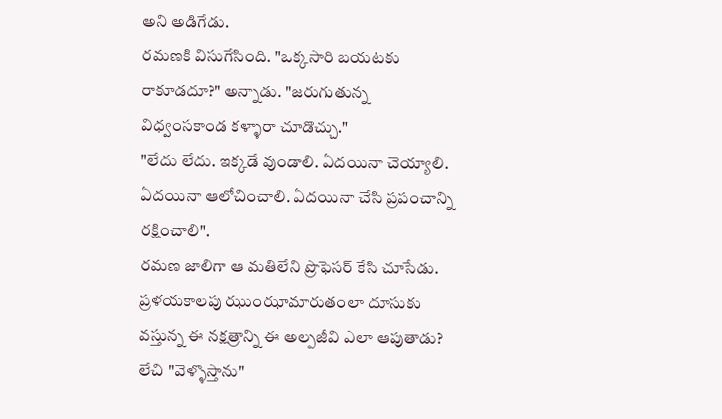అని అడిగేడు.
రమణకి విసుగేసింది. "ఒక్కసారి బయటకు రాకూడదూ?" అన్నాడు. "జరుగుతున్న విధ్వంసకాండ కళ్ళారా చూడొచ్చు."
"లేదు లేదు. ఇక్కడే వుండాలి. ఏదయినా చెయ్యాలి. ఏదయినా ఆలోచించాలి. ఏదయినా చేసి ప్రపంచాన్ని రక్షించాలి".
రమణ జాలిగా ఆ మతిలేని ప్రొఫెసర్ కేసి చూసేడు. ప్రళయకాలపు ఝుంఝామారుతంలా దూసుకు వస్తున్న ఈ నక్షత్రాన్ని ఈ అల్పజీవి ఎలా ఆపుతాడు?
లేచి "వెళ్ళొస్తాను"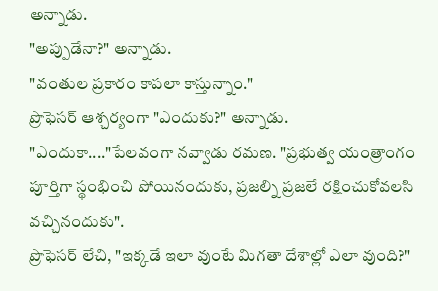అన్నాడు.
"అప్పుడేనా?" అన్నాడు.
"వంతుల ప్రకారం కాపలా కాస్తున్నాం."
ప్రొఫెసర్ ఆశ్చర్యంగా "ఎందుకు?" అన్నాడు.
"ఎందుకా...."పేలవంగా నవ్వాడు రమణ. "ప్రభుత్వ యంత్రాంగం పూర్తిగా స్థంభించి పోయినందుకు, ప్రజల్ని ప్రజలే రక్షించుకోవలసి వచ్చినందుకు".
ప్రొఫెసర్ లేచి, "ఇక్కడే ఇలా వుంటే మిగతా దేశాల్లో ఎలా వుంది?"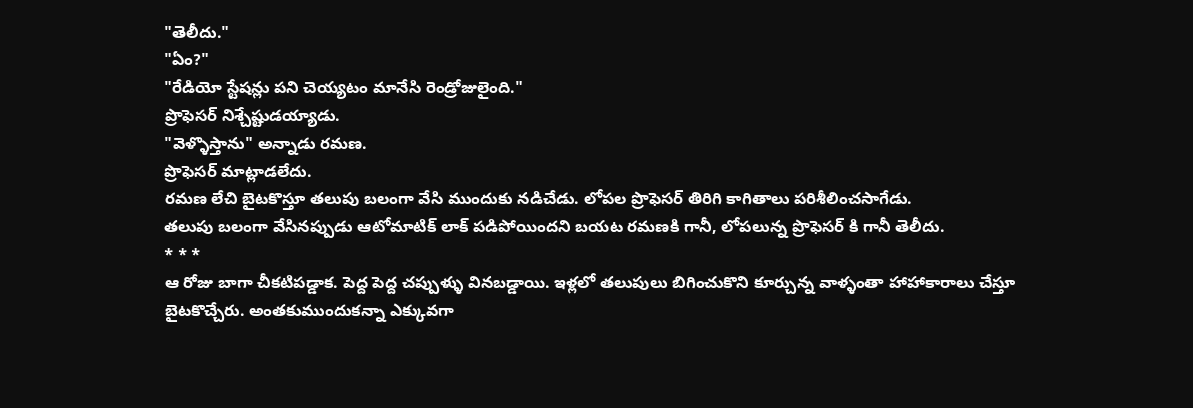"తెలీదు."
"ఏం?"
"రేడియో స్టేషన్లు పని చెయ్యటం మానేసి రెండ్రోజులైంది."
ప్రొఫెసర్ నిశ్చేష్టుడయ్యాడు.
"వెళ్ళొస్తాను" అన్నాడు రమణ.
ప్రొఫెసర్ మాట్లాడలేదు.
రమణ లేచి బైటకొస్తూ తలుపు బలంగా వేసి ముందుకు నడిచేడు. లోపల ప్రొఫెసర్ తిరిగి కాగితాలు పరిశీలించసాగేడు.
తలుపు బలంగా వేసినప్పుడు ఆటోమాటిక్ లాక్ పడిపోయిందని బయట రమణకి గానీ, లోపలున్న ప్రొఫెసర్ కి గానీ తెలీదు.
* * *
ఆ రోజు బాగా చీకటిపడ్డాక. పెద్ద పెద్ద చప్పుళ్ళు వినబడ్డాయి. ఇళ్లలో తలుపులు బిగించుకొని కూర్చున్న వాళ్ళంతా హాహాకారాలు చేస్తూ బైటకొచ్చేరు. అంతకుముందుకన్నా ఎక్కువగా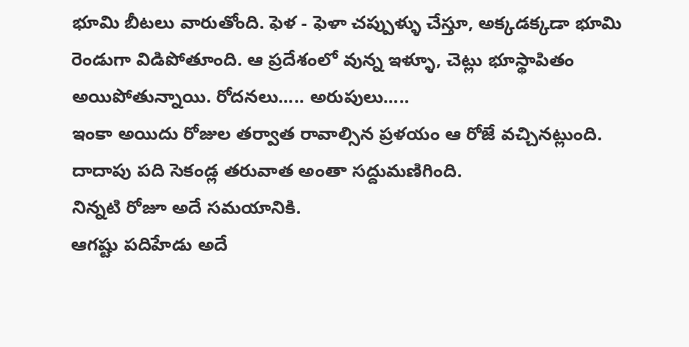భూమి బీటలు వారుతోంది. ఫెళ - ఫెళా చప్పుళ్ళు చేస్తూ, అక్కడక్కడా భూమి రెండుగా విడిపోతూంది. ఆ ప్రదేశంలో వున్న ఇళ్ళూ, చెట్లు భూస్థాపితం అయిపోతున్నాయి. రోదనలు..... అరుపులు.....
ఇంకా అయిదు రోజుల తర్వాత రావాల్సిన ప్రళయం ఆ రోజే వచ్చినట్లుంది.
దాదాపు పది సెకండ్ల తరువాత అంతా సద్దుమణిగింది.
నిన్నటి రోజూ అదే సమయానికి.
ఆగష్టు పదిహేడు అదే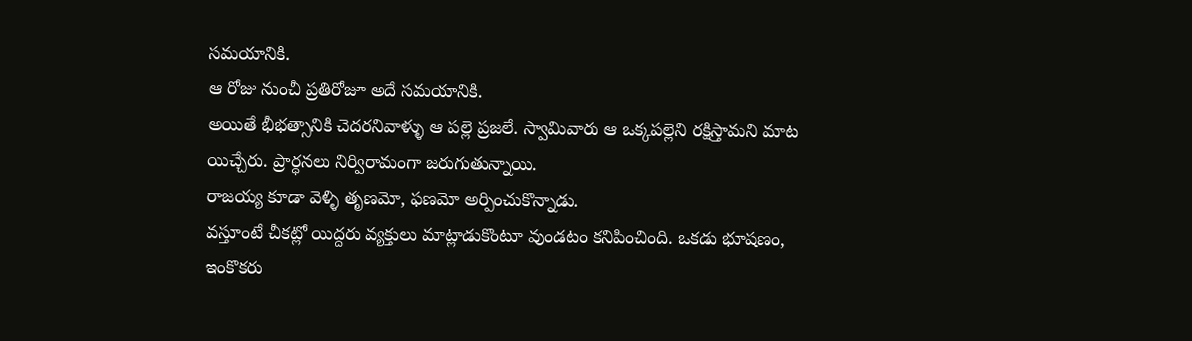సమయానికి.
ఆ రోజు నుంచీ ప్రతిరోజూ అదే సమయానికి.
అయితే భీభత్సానికి చెదరనివాళ్ళు ఆ పల్లె ప్రజలే. స్వామివారు ఆ ఒక్కపల్లెని రక్షిస్తామని మాట యిచ్చేరు. ప్రార్ధనలు నిర్విరామంగా జరుగుతున్నాయి.
రాజయ్య కూడా వెళ్ళి తృణమో, ఫణమో అర్పించుకొన్నాడు.
వస్తూంటే చీకట్లో యిద్దరు వ్యక్తులు మాట్లాడుకొంటూ వుండటం కనిపించింది. ఒకడు భూషణం, ఇంకొకరు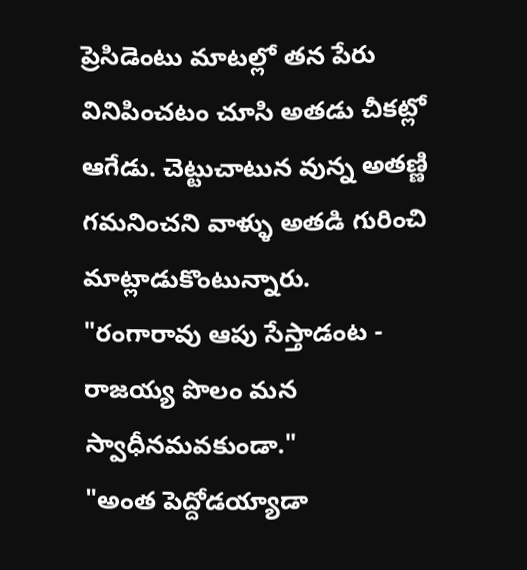ప్రెసిడెంటు మాటల్లో తన పేరు వినిపించటం చూసి అతడు చీకట్లో ఆగేడు. చెట్టుచాటున వున్న అతణ్ణి గమనించని వాళ్ళు అతడి గురించి మాట్లాడుకొంటున్నారు.
"రంగారావు ఆపు సేస్తాడంట - రాజయ్య పొలం మన స్వాధీనమవకుండా."
"అంత పెద్దోడయ్యాడా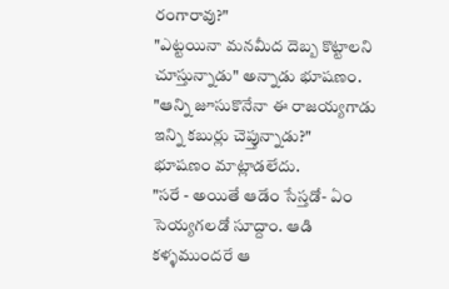రంగారావు?"
"ఎట్టయినా మనమీద దెబ్బ కొట్టాలని చూస్తున్నాడు" అన్నాడు భూషణం.
"ఆన్ని జూసుకొనేనా ఈ రాజయ్యగాడు ఇన్ని కబుర్లు చెప్తున్నాడు?"
భూషణం మాట్లాడలేదు.
"సరే - అయితే ఆడేం సేస్తడో- ఏం సెయ్యగలడో సూద్దాం. ఆడి కళ్ళముందరే ఆ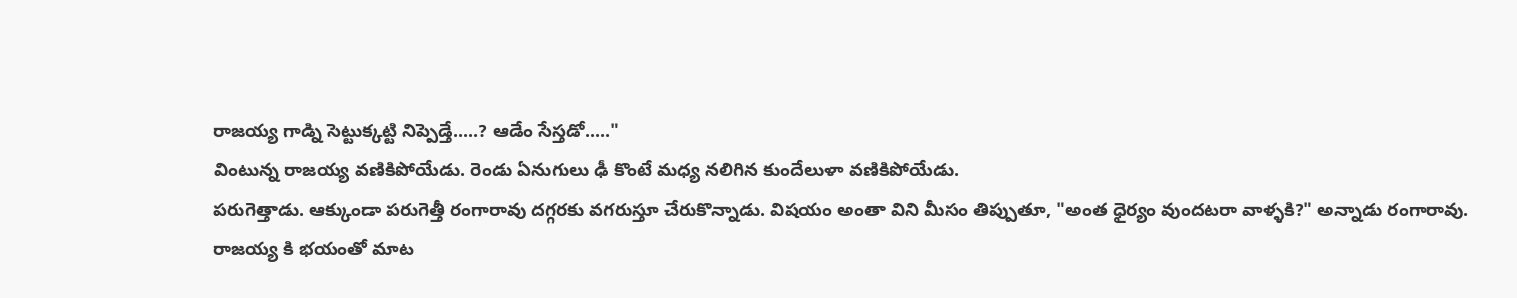రాజయ్య గాడ్ని సెట్టుక్కట్టి నిప్పెడ్తే.....? ఆడేం సేస్తడో....."
వింటున్న రాజయ్య వణికిపోయేడు. రెండు ఏనుగులు ఢీ కొంటే మధ్య నలిగిన కుందేలుళా వణికిపోయేడు.
పరుగెత్తాడు. ఆక్కుండా పరుగెత్తీ రంగారావు దగ్గరకు వగరుస్తూ చేరుకొన్నాడు. విషయం అంతా విని మీసం తిప్పుతూ, "అంత ధైర్యం వుందటరా వాళ్ళకి?" అన్నాడు రంగారావు.
రాజయ్య కి భయంతో మాట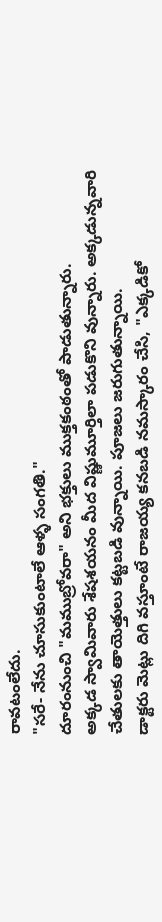రావటంలేదు.
"సరే- నేను చూసుకుంటాలే ఆళ్ళ సంగతి."
దూరంనుంచి "మముబ్రోవరా" అని భక్తులు ముక్తకంఠంతో పాడుతున్నారు.
అక్కడ స్వామివారు శేషశయనం మీద విష్ణుమూర్తిలా పడుకొని వున్నారు. అక్కడున్నవారి చేతులకు తాయెత్తులు కట్టబడి వున్నాయి. పూజలు జరుగుతున్నాయి.
డాక్టరు మెట్లు దిగి వస్తూంటే రాజయ్య కనబడి నమస్కారం చేసి, "ఎక్కడికో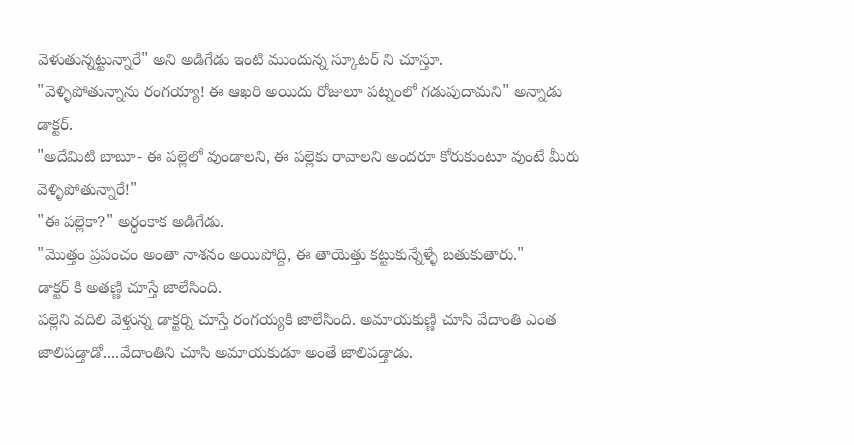వెళుతున్నట్టున్నారే" అని అడిగేడు ఇంటి ముందున్న స్కూటర్ ని చూస్తూ.
"వెళ్ళిపోతున్నాను రంగయ్యా! ఈ ఆఖరి అయిదు రోజులూ పట్నంలో గడుపుదామని" అన్నాడు డాక్టర్.
"అదేమిటి బాబూ- ఈ పల్లెలో వుండాలని, ఈ పల్లెకు రావాలని అందరూ కోరుకుంటూ వుంటే మీరు వెళ్ళిపోతున్నారే!"
"ఈ పల్లెకా?" అర్ధంకాక అడిగేడు.
"మొత్తం ప్రపంచం అంతా నాశనం అయిపోద్ది, ఈ తాయెత్తు కట్టుకున్నేళ్ళే బతుకుతారు."
డాక్టర్ కి అతణ్ణి చూస్తే జాలేసింది.
పల్లెని వదిలి వెళ్తున్న డాక్టర్ని చూస్తే రంగయ్యకి జాలేసింది. అమాయకుణ్ణి చూసి వేదాంతి ఎంత జాలిపడ్తాడో....వేదాంతిని చూసి అమాయకుడూ అంతే జాలిపడ్తాడు.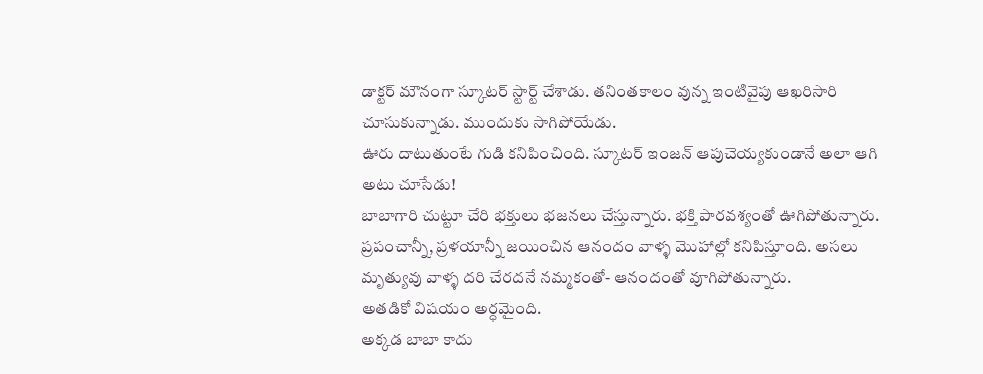డాక్టర్ మౌనంగా స్కూటర్ స్టార్ట్ చేశాడు. తనింతకాలం వున్న ఇంటివైపు ఆఖరిసారి చూసుకున్నాడు. ముందుకు సాగిపోయేడు.
ఊరు దాటుతుంటే గుడి కనిపించింది. స్కూటర్ ఇంజన్ ఆపుచెయ్యకుండానే అలా ఆగి అటు చూసేడు!
బాబాగారి చుట్టూ చేరి భక్తులు భజనలు చేస్తున్నారు. భక్తి పారవశ్యంతో ఊగిపోతున్నారు. ప్రపంచాన్నీ, ప్రళయాన్నీ జయించిన ఆనందం వాళ్ళ మొహాల్లో కనిపిస్తూంది. అసలు మృత్యువు వాళ్ళ దరి చేరదనే నమ్మకంతో- ఆనందంతో వూగిపోతున్నారు.
అతడికో విషయం అర్ధమైంది.
అక్కడ బాబా కాదు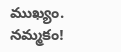ముఖ్యం.
నమ్మకం!